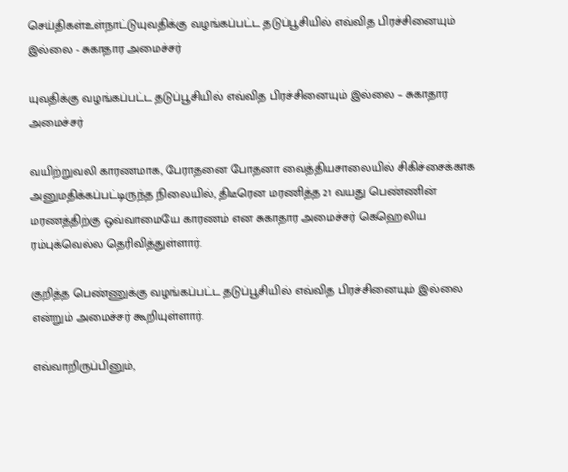செய்திகள்உள்நாட்டுயுவதிக்கு வழங்கப்பட்ட தடுப்பூசியில் எவ்வித பிரச்சினையும் இல்லை - சுகாதார அமைச்சர்

யுவதிக்கு வழங்கப்பட்ட தடுப்பூசியில் எவ்வித பிரச்சினையும் இல்லை – சுகாதார அமைச்சர்

வயிற்றுவலி காரணமாக, பேராதனை போதனா வைத்தியசாலையில் சிகிச்சைக்காக அனுமதிக்கப்பட்டிருந்த நிலையில், திடீரென மரணித்த 21 வயது பெண்ணின் மரணத்திற்கு ஒவ்வாமையே காரணம் என சுகாதார அமைச்சர் கெஹெலிய ரம்புக்வெல்ல தெரிவித்துள்ளார்.

குறித்த பெண்ணுக்கு வழங்கப்பட்ட தடுப்பூசியில் எவ்வித பிரச்சினையும் இல்லை என்றும் அமைச்சர் கூறியுள்ளார்.

எவ்வாறிருப்பினும்,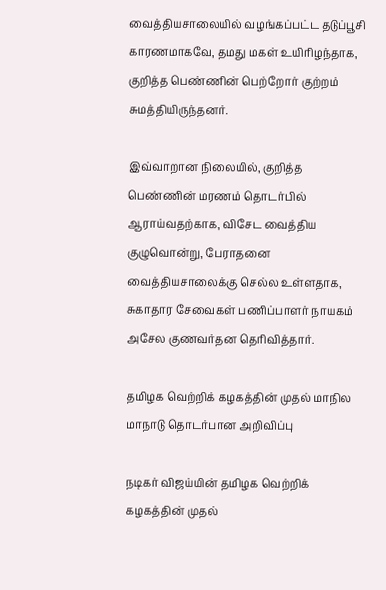வைத்தியசாலையில் வழங்கப்பட்ட தடுப்பூசி காரணமாகவே, தமது மகள் உயிரிழந்தாக, குறித்த பெண்ணின் பெற்றோர் குற்றம் சுமத்தியிருந்தனர்.

இவ்வாறான நிலையில், குறித்த பெண்ணின் மரணம் தொடர்பில் ஆராய்வதற்காக, விசேட வைத்திய குழுவொன்று, பேராதனை வைத்தியசாலைக்கு செல்ல உள்ளதாக, சுகாதார சேவைகள் பணிப்பாளர் நாயகம் அசேல குணவர்தன தெரிவித்தார்.

தமிழக வெற்றிக் கழகத்தின் முதல் மாநில மாநாடு தொடர்பான அறிவிப்பு

நடிகர் விஜய்யின் தமிழக வெற்றிக் கழகத்தின் முதல்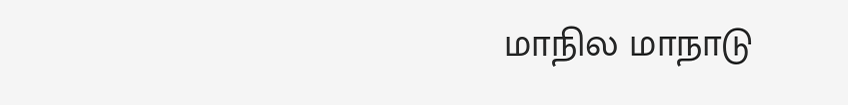மாநில மாநாடு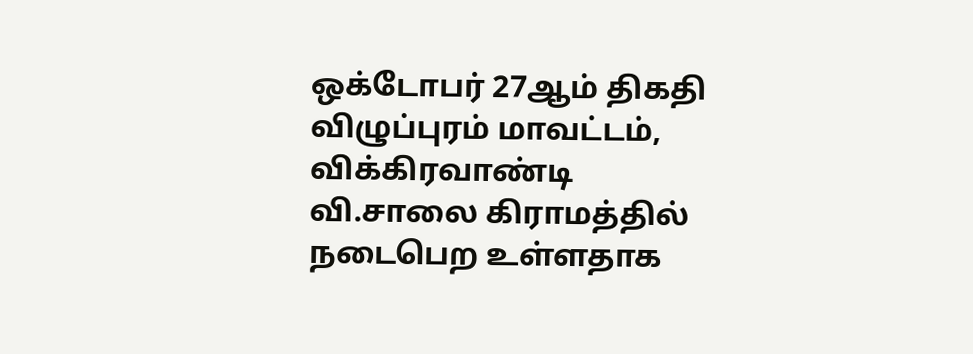ஒக்டோபர் 27ஆம் திகதி விழுப்புரம் மாவட்டம், விக்கிரவாண்டி வி.சாலை கிராமத்தில் நடைபெற உள்ளதாக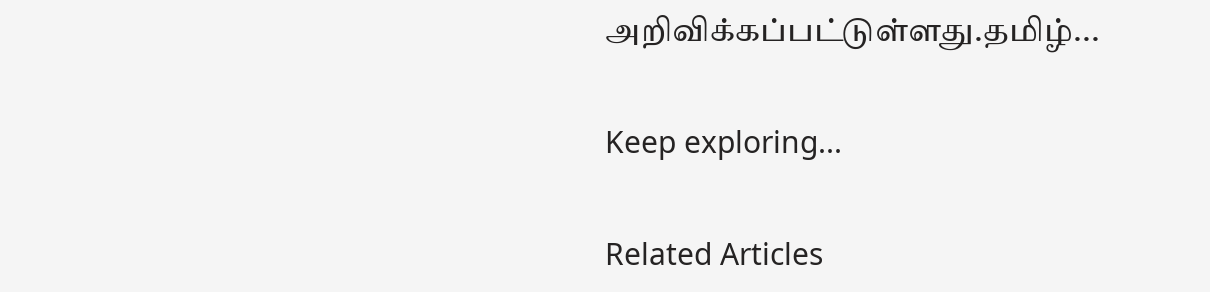அறிவிக்கப்பட்டுள்ளது.தமிழ்...

Keep exploring...

Related Articles